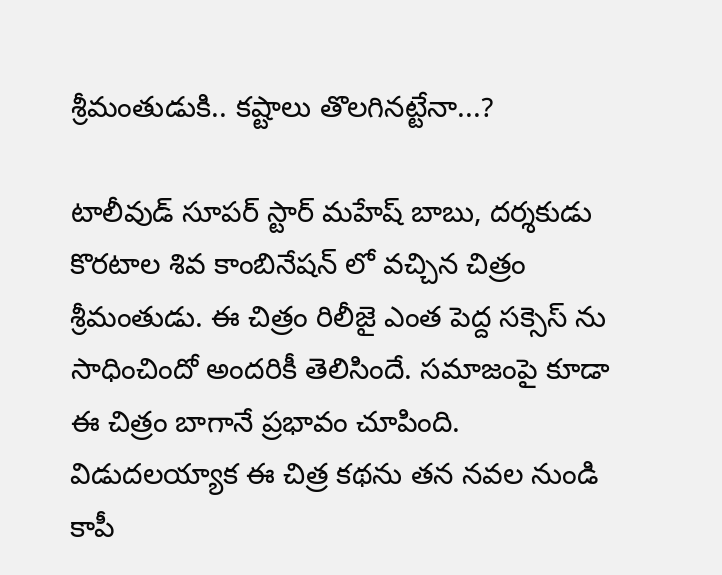శ్రీమంతుడుకి.. కష్టాలు తొలగినట్టేనా...?

టాలీవుడ్ సూపర్ స్టార్ మహేష్ బాబు, దర్శకుడు కొరటాల శివ కాంబినేషన్ లో వచ్చిన చిత్రం శ్రీమంతుడు. ఈ చిత్రం రిలీజై ఎంత పెద్ద సక్సెస్ ను సాధించిందో అందరికీ తెలిసిందే. సమాజంపై కూడా ఈ చిత్రం బాగానే ప్రభావం చూపింది. విడుదలయ్యాక ఈ చిత్ర కథను తన నవల నుండి కాపీ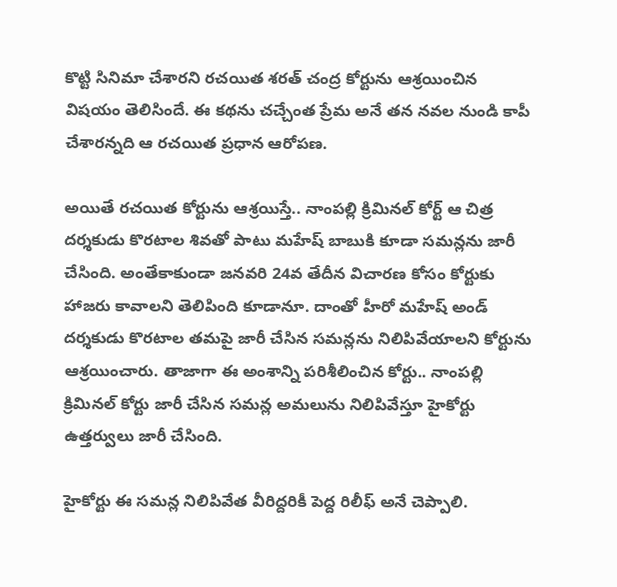కొట్టి సినిమా చేశారని రచయిత శరత్ చంద్ర కోర్టును ఆశ్రయించిన విషయం తెలిసిందే. ఈ కథను చచ్చేంత ప్రేమ అనే తన నవల నుండి కాపీ చేశారన్నది ఆ రచయిత ప్రధాన ఆరోపణ.

అయితే రచయిత కోర్టును ఆశ్రయిస్తే.. నాంపల్లి క్రిమినల్ కోర్ట్ ఆ చిత్ర దర్శకుడు కొరటాల శివతో పాటు మహేష్ బాబుకి కూడా సమన్లను జారీ చేసింది. అంతేకాకుండా జనవరి 24వ తేదీన విచారణ కోసం కోర్టుకు హాజరు కావాలని తెలిపింది కూడానూ. దాంతో హీరో మహేష్ అండ్ దర్శకుడు కొరటాల తమపై జారీ చేసిన సమన్లను నిలిపివేయాలని కోర్టును ఆశ్రయించారు. తాజాగా ఈ అంశాన్ని పరిశీలించిన కోర్టు.. నాంపల్లి క్రిమినల్ కోర్టు జారీ చేసిన సమన్ల అమలును నిలిపివేస్తూ హైకోర్టు ఉత్తర్వులు జారీ చేసింది.

హైకోర్టు ఈ సమన్ల నిలిపివేత వీరిద్దరికీ పెద్ద రిలీఫ్ అనే చెప్పాలి.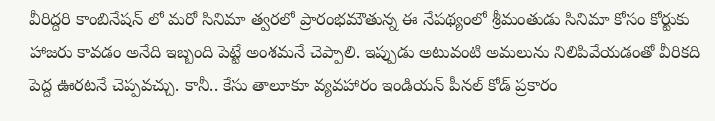వీరిద్దరి కాంబినేషన్ లో మరో సినిమా త్వరలో ప్రారంభమౌతున్న ఈ నేపథ్యంలో శ్రీమంతుడు సినిమా కోసం కోర్టుకు హాజరు కావడం అనేది ఇబ్బంది పెట్టే అంశమనే చెప్పాలి. ఇప్పుడు అటువంటి అమలును నిలిపివేయడంతో వీరికది పెద్ద ఊరటనే చెప్పవచ్చు. కానీ.. కేసు తాలూకూ వ్యవహారం ఇండియన్ పీనల్ కోడ్ ప్రకారం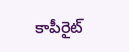కాపీరైట్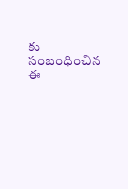కు సంబంధించిన ఈ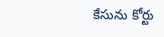కేసును కోర్టు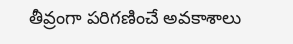తీవ్రంగా పరిగణించే అవకాశాలు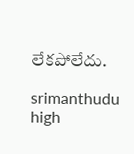లేకపోలేదు.

srimanthudu
high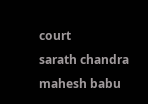court
sarath chandra
mahesh babu